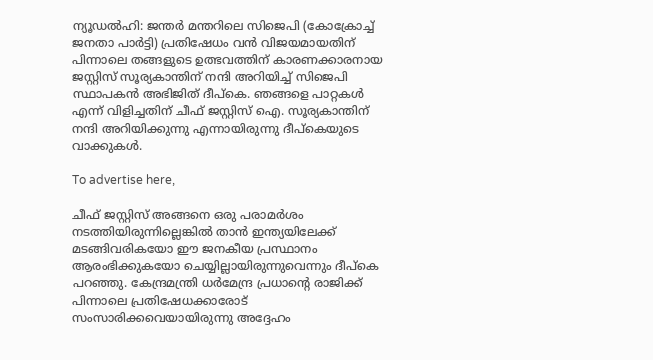ന്യൂഡൽഹി: ജന്തർ മന്തറിലെ സിജെപി (കോക്രോച്ച് ജനതാ പാർട്ടി) പ്രതിഷേധം വൻ വിജയമായതിന് പിന്നാലെ തങ്ങളുടെ ഉത്ഭവത്തിന് കാരണക്കാരനായ ജസ്റ്റിസ് സൂര്യകാന്തിന് നന്ദി അറിയിച്ച് സിജെപി സ്ഥാപകൻ അഭിജിത് ദീപ്കെ. ഞങ്ങളെ പാറ്റകൾ എന്ന് വിളിച്ചതിന് ചീഫ് ജസ്റ്റിസ് ഐ. സൂര്യകാന്തിന് നന്ദി അറിയിക്കുന്നു എന്നായിരുന്നു ദീപ്കെയുടെ വാക്കുകൾ.

To advertise here,

ചീഫ് ജസ്റ്റിസ് അങ്ങനെ ഒരു പരാമർശം നടത്തിയിരുന്നില്ലെങ്കിൽ താൻ ഇന്ത്യയിലേക്ക് മടങ്ങിവരികയോ ഈ ജനകീയ പ്രസ്ഥാനം ആരംഭിക്കുകയോ ചെയ്യില്ലായിരുന്നുവെന്നും ദീപ്കെ പറഞ്ഞു. കേന്ദ്രമന്ത്രി ധർമേന്ദ്ര പ്രധാന്റെ രാജിക്ക് പിന്നാലെ പ്രതിഷേധക്കാരോട് സംസാരിക്കവെയായിരുന്നു അദ്ദേഹം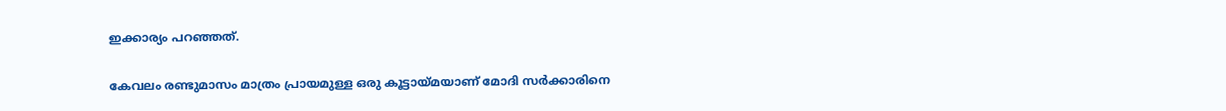ഇക്കാര്യം പറഞ്ഞത്.

കേവലം രണ്ടുമാസം മാത്രം പ്രായമുള്ള ഒരു കൂട്ടായ്മയാണ് മോദി സർക്കാരിനെ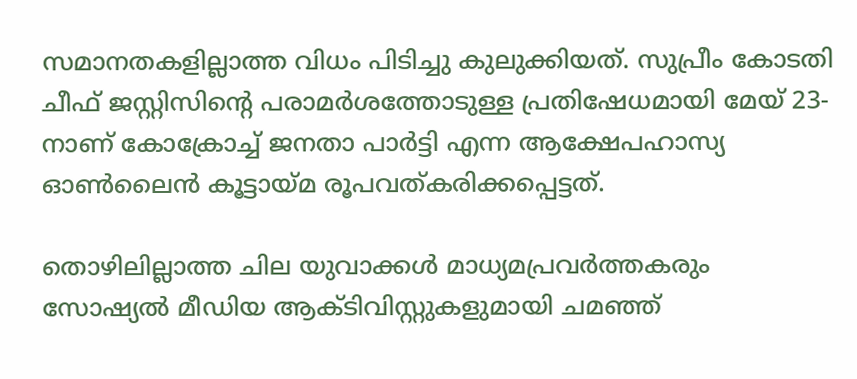സമാനതകളില്ലാത്ത വിധം പിടിച്ചു കുലുക്കിയത്. സുപ്രീം കോടതി ചീഫ് ജസ്റ്റിസിന്റെ പരാമർശത്തോടുള്ള പ്രതിഷേധമായി മേയ് 23-നാണ് കോക്രോച്ച് ജനതാ പാർട്ടി എന്ന ആക്ഷേപഹാസ്യ ഓൺലൈൻ കൂട്ടായ്മ രൂപവത്കരിക്കപ്പെട്ടത്.

തൊഴിലില്ലാത്ത ചില യുവാക്കൾ മാധ്യമപ്രവർത്തകരും സോഷ്യൽ മീഡിയ ആക്ടിവിസ്റ്റുകളുമായി ചമഞ്ഞ്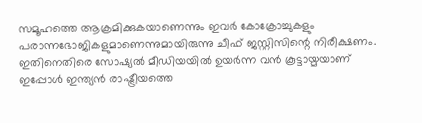സമൂഹത്തെ ആക്രമിക്കുകയാണെന്നും ഇവർ കോക്രോച്ചുകളും പരാന്നഭോജികളുമാണെന്നുമായിരുന്നു ചീഫ് ജസ്റ്റിസിന്റെ നിരീക്ഷണം. ഇതിനെതിരെ സോഷ്യൽ മീഡിയയിൽ ഉയർന്ന വൻ കൂട്ടായ്മയാണ് ഇപ്പോൾ ഇന്ത്യൻ രാഷ്ട്രീയത്തെ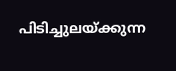പിടിച്ചുലയ്ക്കുന്ന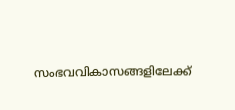സംഭവവികാസങ്ങളിലേക്ക്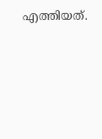എത്തിയത്.